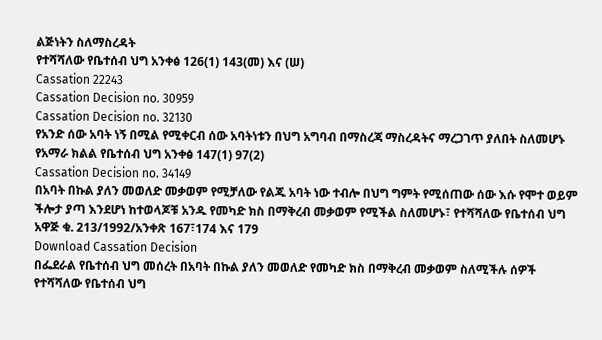ልጅነትን ስለማስረዳት
የተሻሻለው የቤተሰብ ህግ አንቀፅ 126(1) 143(መ) እና (ሠ)
Cassation 22243
Cassation Decision no. 30959
Cassation Decision no. 32130
የአንድ ሰው አባት ነኝ በሚል የሚቀርብ ሰው አባትነቱን በህግ አግባብ በማስረጃ ማስረዳትና ማረጋገጥ ያለበት ስለመሆኑ የአማራ ክልል የቤተሰብ ህግ አንቀፅ 147(1) 97(2)
Cassation Decision no. 34149
በአባት በኩል ያለን መወለድ መቃወም የሚቻለው የልጁ አባት ነው ተብሎ በህግ ግምት የሚሰጠው ሰው እሱ የሞተ ወይም ችሎታ ያጣ እንደሆነ ከተወላጆቹ አንዱ የመካድ ክስ በማቅረብ መቃወም የሚችል ስለመሆኑ፣ የተሻሻለው የቤተሰብ ህግ አዋጅ ቁ. 213/1992/አንቀጽ 167፣174 እና 179
Download Cassation Decision
በፌደራል የቤተሰብ ህግ መሰረት በአባት በኩል ያለን መወለድ የመካድ ክስ በማቅረብ መቃወም ስለሚችሉ ሰዎች የተሻሻለው የቤተሰብ ህግ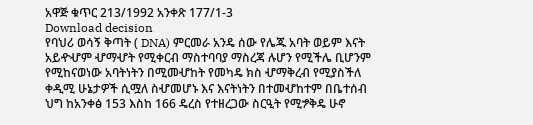አዋጅ ቁጥር 213/1992 አንቀጽ 177/1-3
Download decision
የባህሪ ወሳኝ ቅጣት ( DNA) ምርመራ አንዴ ሰው የሌጁ አባት ወይም እናት አይዯሇም ሇማሇት የሚቀርብ ማስተባባያ ማስረጃ ሉሆን የሚችሌ ቢሆንም የሚከናወነው አባትነትን በሚመሇከት የመካዴ ክስ ሇማቅረብ የሚያስችለ ቀዲሚ ሁኔታዎች ሲሟለ ስሇመሆኑ እና እናትነትን በተመሇከተም በቤተሰብ ህግ ከአንቀፅ 153 እስከ 166 ዴረስ የተዘረጋው ስርዒት የሚፇቅዴ ሁኖ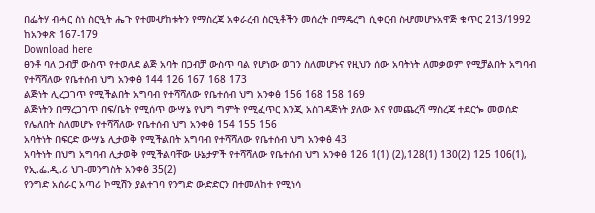በፌትሃ ብሓር ስነ ስርዒት ሔጉ የተመሇከቱትን የማስረጃ አቀራረብ ስርዒቶችን መሰረት በማዴረግ ሲቀርብ ስሇመሆኑአዋጅ ቁጥር 213/1992 ከአንቀጽ 167-179
Download here
ፀንቶ ባለ ጋብቻ ውስጥ የተወለደ ልጅ አባት በጋብቻ ውስጥ ባል የሆነው ወገን ስለመሆኑና የዚህን ሰው አባትነት ለመቃወም የሚቻልበት አግባብ የተሻሻለው የቤተሰብ ህግ አንቀፅ 144 126 167 168 173
ልጅነት ሊረጋገጥ የሚችልበት አግባብ የተሻሻለው የቤተሰብ ህግ አንቀፅ 156 168 158 169
ልጅነትን በማረጋገጥ በፍ/ቤት የሚሰጥ ውሣኔ የህግ ግምት የሚፈጥር እንጂ አስገዳጅነት ያለው እና የመጨረሻ ማስረጃ ተደርጐ መወሰድ የሌለበት ስለመሆኑ የተሻሻለው የቤተሰብ ህግ አንቀፅ 154 155 156
አባትነት በፍርድ ውሣኔ ሊታወቅ የሚችልበት አግባብ የተሻሻለው የቤተሰብ ህግ አንቀፅ 43
አባትነት በህግ አግባብ ሊታወቅ የሚችልባቸው ሁኔታዎች የተሻሻለው የቤተሰብ ህግ አንቀፅ 126 1(1) (2),128(1) 130(2) 125 106(1), የኢ.ፌ.ዲ.ሪ ህገ-መንግስት አንቀፅ 35(2)
የንግድ አሰራር አጣሪ ኮሚሽን ያልተገባ የንግድ ውድድርን በተመለከተ የሚነሳ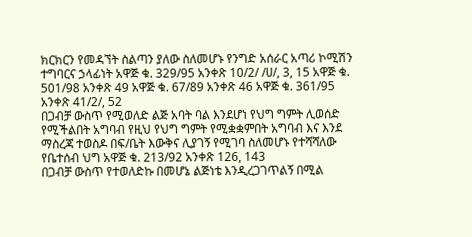ክርክርን የመዳኘት ስልጣን ያለው ስለመሆኑ የንግድ አሰራር አጣሪ ኮሚሽን ተግባርና ኃላፊነት አዋጅ ቁ. 329/95 አንቀጽ 10/2/ /ሀ/, 3, 15 አዋጅ ቁ. 501/98 አንቀጽ 49 አዋጅ ቁ. 67/89 አንቀጽ 46 አዋጅ ቁ. 361/95 አንቀጽ 41/2/, 52
በጋብቻ ውስጥ የሚወለድ ልጅ አባት ባል እንደሆነ የህግ ግምት ሊወሰድ የሚችልበት አግባብ የዚህ የህግ ግምት የሚቋቋምበት አግባብ እና እንደ ማስረጃ ተወስዶ በፍ/ቤት እውቅና ሊያገኝ የሚገባ ስለመሆኑ የተሻሻለው የቤተሰብ ህግ አዋጅ ቁ. 213/92 አንቀጽ 126, 143
በጋብቻ ውስጥ የተወለድኩ በመሆኔ ልጅነቴ እንዲረጋገጥልኝ በሚል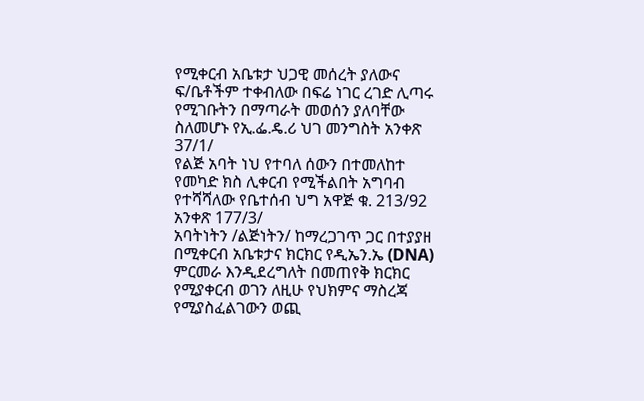የሚቀርብ አቤቱታ ህጋዊ መሰረት ያለውና ፍ/ቤቶችም ተቀብለው በፍሬ ነገር ረገድ ሊጣሩ የሚገቡትን በማጣራት መወሰን ያለባቸው ስለመሆኑ የኢ.ፌ.ዴ.ሪ ህገ መንግስት አንቀጽ 37/1/
የልጅ አባት ነህ የተባለ ሰውን በተመለከተ የመካድ ክስ ሊቀርብ የሚችልበት አግባብ የተሻሻለው የቤተሰብ ህግ አዋጅ ቁ. 213/92 አንቀጽ 177/3/
አባትነትን /ልጅነትን/ ከማረጋገጥ ጋር በተያያዘ በሚቀርብ አቤቱታና ክርክር የዲኤን.ኤ (DNA) ምርመራ እንዲደረግለት በመጠየቅ ክርክር የሚያቀርብ ወገን ለዚሁ የህክምና ማስረጃ የሚያስፈልገውን ወጪ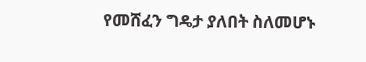የመሸፈን ግዴታ ያለበት ስለመሆኑ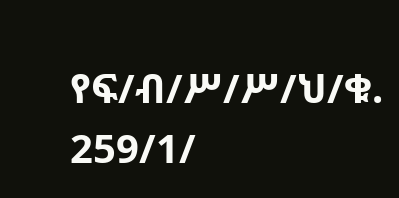የፍ/ብ/ሥ/ሥ/ህ/ቁ. 259/1/